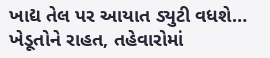ખાદ્ય તેલ પર આયાત ડ્યુટી વધશે… ખેડૂતોને રાહત, તહેવારોમાં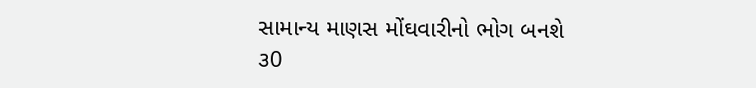સામાન્ય માણસ મોંઘવારીનો ભોગ બનશે
૩0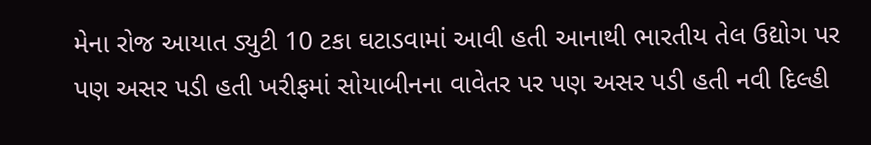મેના રોજ આયાત ડ્યુટી 10 ટકા ઘટાડવામાં આવી હતી આનાથી ભારતીય તેલ ઉદ્યોગ પર પણ અસર પડી હતી ખરીફમાં સોયાબીનના વાવેતર પર પણ અસર પડી હતી નવી દિલ્હી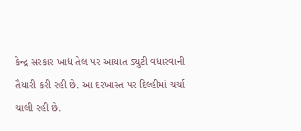કેન્દ્ર સરકાર ખાદ્ય તેલ પર આયાત ડ્યુટી વધારવાની તૈયારી કરી રહી છે. આ દરખાસ્ત પર દિલ્હીમાં ચર્ચા ચાલી રહી છે.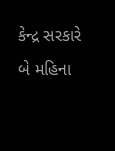કેન્દ્ર સરકારે બે મહિના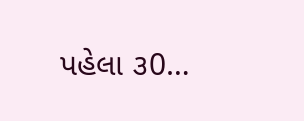પહેલા ૩0…